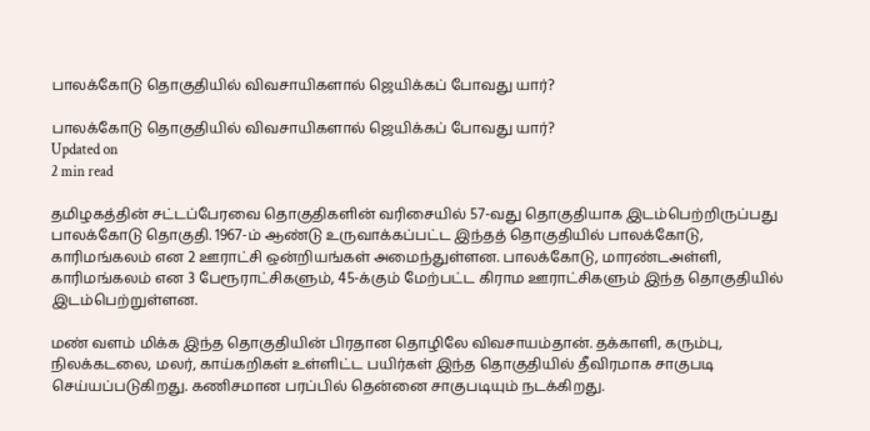பாலக்கோடு தொகுதியில் விவசாயிகளால் ஜெயிக்கப் போவது யார்?

பாலக்கோடு தொகுதியில் விவசாயிகளால் ஜெயிக்கப் போவது யார்?
Updated on
2 min read

தமிழகத்தின் சட்டப்பேரவை தொகுதிகளின் வரிசையில் 57-வது தொகுதியாக இடம்பெற்றிருப்பது பாலக்கோடு தொகுதி. 1967-ம் ஆண்டு உருவாக்கப்பட்ட இந்தத் தொகுதியில் பாலக்கோடு, காரிமங்கலம் என 2 ஊராட்சி ஒன்றியங்கள் அமைந்துள்ளன. பாலக்கோடு, மாரண்டஅள்ளி, காரிமங்கலம் என 3 பேரூராட்சிகளும், 45-க்கும் மேற்பட்ட கிராம ஊராட்சிகளும் இந்த தொகுதியில் இடம்பெற்றுள்ளன.

மண் வளம் மிக்க இந்த தொகுதியின் பிரதான தொழிலே விவசாயம்தான். தக்காளி, கரும்பு, நிலக்கடலை, மலர், காய்கறிகள் உள்ளிட்ட பயிர்கள் இந்த தொகுதியில் தீவிரமாக சாகுபடி செய்யப்படுகிறது. கணிசமான பரப்பில் தென்னை சாகுபடியும் நடக்கிறது.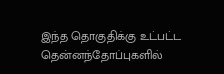இந்த தொகுதிக்கு உட்பட்ட தென்னந்தோப்புகளில்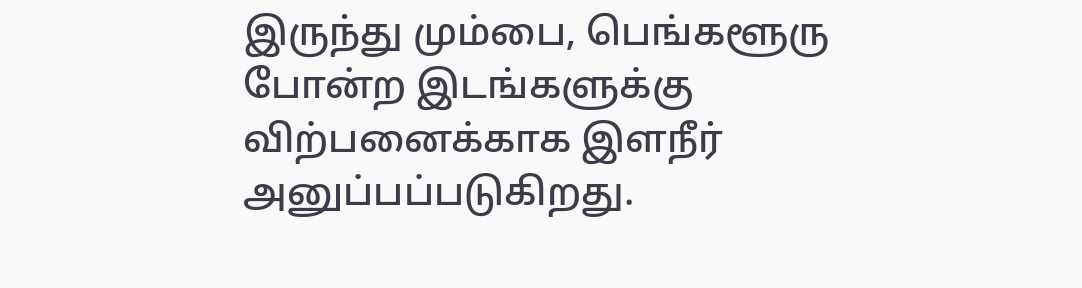இருந்து மும்பை, பெங்களூரு போன்ற இடங்களுக்கு விற்பனைக்காக இளநீர் அனுப்பப்படுகிறது.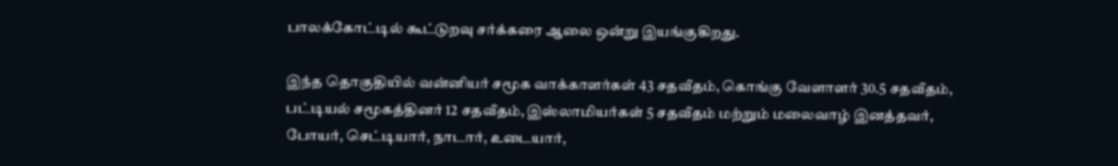பாலக்கோட்டில் கூட்டுறவு சர்க்கரை ஆலை ஒன்று இயங்குகிறது.

இந்த தொகுதியில் வன்னியர் சமூக வாக்காளர்கள் 43 சதவீதம், கொங்கு வேளாளர் 30.5 சதவீதம், பட்டியல் சமூகத்தினர் 12 சதவீதம், இஸ்லாமியர்கள் 5 சதவீதம் மற்றும் மலைவாழ் இனத்தவர், போயர், செட்டியார், நாடார், உடையார்,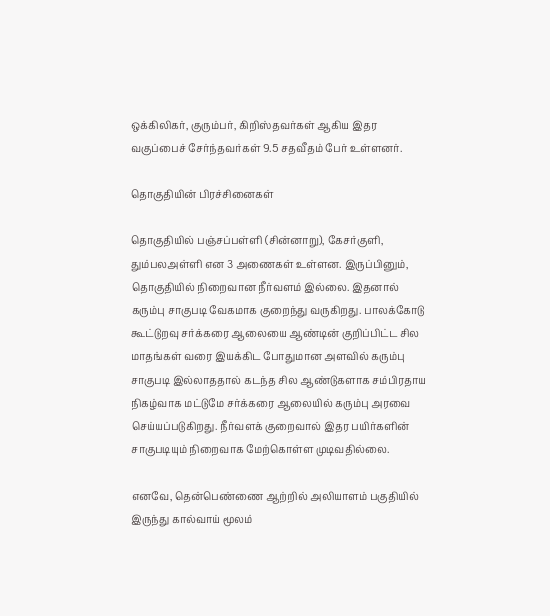ஒக்கிலிகர், குரும்பர், கிறிஸ்தவர்கள் ஆகிய இதர வகுப்பைச் சேர்ந்தவர்கள் 9.5 சதவீதம் பேர் உள்ளனர்.

தொகுதியின் பிரச்சினைகள்

தொகுதியில் பஞ்சப்பள்ளி (சின்னாறு), கேசர்குளி, தும்பலஅள்ளி என 3 அணைகள் உள்ளன. இருப்பினும், தொகுதியில் நிறைவான நீர்வளம் இல்லை. இதனால் கரும்பு சாகுபடி வேகமாக குறைந்து வருகிறது. பாலக்கோடு கூட்டுறவு சர்க்கரை ஆலையை ஆண்டின் குறிப்பிட்ட சில மாதங்கள் வரை இயக்கிட போதுமான அளவில் கரும்பு சாகுபடி இல்லாததால் கடந்த சில ஆண்டுகளாக சம்பிரதாய நிகழ்வாக மட்டுமே சர்க்கரை ஆலையில் கரும்பு அரவை செய்யப்படுகிறது. நீர்வளக் குறைவால் இதர பயிர்களின் சாகுபடியும் நிறைவாக மேற்கொள்ள முடிவதில்லை.

எனவே, தென்பெண்ணை ஆற்றில் அலியாளம் பகுதியில் இருந்து கால்வாய் மூலம்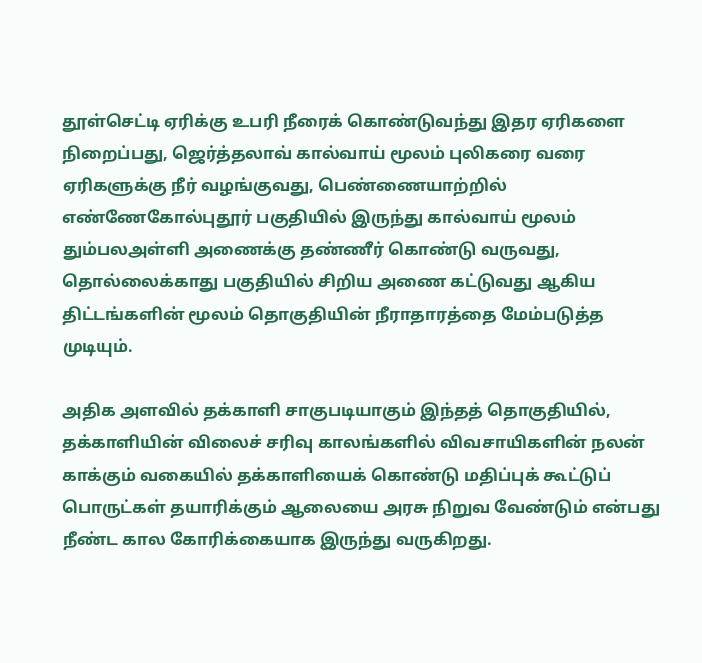தூள்செட்டி ஏரிக்கு உபரி நீரைக் கொண்டுவந்து இதர ஏரிகளை நிறைப்பது, ஜெர்த்தலாவ் கால்வாய் மூலம் புலிகரை வரை ஏரிகளுக்கு நீர் வழங்குவது, பெண்ணையாற்றில் எண்ணேகோல்புதூர் பகுதியில் இருந்து கால்வாய் மூலம் தும்பலஅள்ளி அணைக்கு தண்ணீர் கொண்டு வருவது, தொல்லைக்காது பகுதியில் சிறிய அணை கட்டுவது ஆகிய திட்டங்களின் மூலம் தொகுதியின் நீராதாரத்தை மேம்படுத்த முடியும்.

அதிக அளவில் தக்காளி சாகுபடியாகும் இந்தத் தொகுதியில், தக்காளியின் விலைச் சரிவு காலங்களில் விவசாயிகளின் நலன் காக்கும் வகையில் தக்காளியைக் கொண்டு மதிப்புக் கூட்டுப் பொருட்கள் தயாரிக்கும் ஆலையை அரசு நிறுவ வேண்டும் என்பது நீண்ட கால கோரிக்கையாக இருந்து வருகிறது.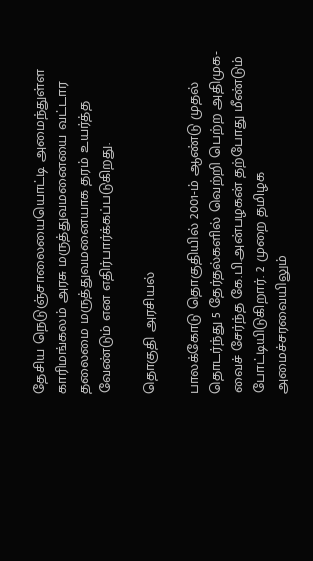தேசிய நெடுஞ்சாலையையொட்டி அமைந்துள்ள காரிமங்கலம் அரசு மருத்துவமனையை வட்டார தலைமை மருத்துவமனையாக தரம் உயர்த்த வேண்டும் என எதிர்பார்க்கப்படுகிறது.

தொகுதி அரசியல்

பாலக்கோடு தொகுதியில் 2001-ம் ஆண்டு முதல் தொடர்ந்து 5 தேர்தல்களில் வெற்றி பெற்ற அதிமுக-வைச் சேர்ந்த கே.பி.அன்பழகன் தற்போது மீண்டும் போட்டியிடுகிறார். 2 முறை தமிழக அமைச்சரவையிலும்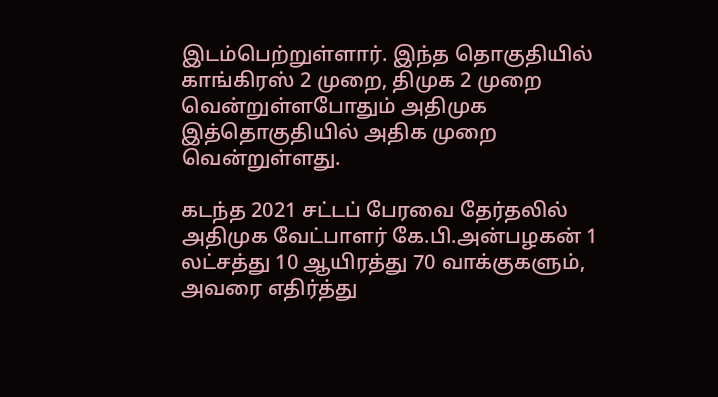இடம்பெற்றுள்ளார். இந்த தொகுதியில் காங்கிரஸ் 2 முறை, திமுக 2 முறை வென்றுள்ளபோதும் அதிமுக இத்தொகுதியில் அதிக முறை வென்றுள்ளது.

கடந்த 2021 சட்டப் பேரவை தேர்தலில் அதிமுக வேட்பாளர் கே.பி.அன்பழகன் 1 லட்சத்து 10 ஆயிரத்து 70 வாக்குகளும், அவரை எதிர்த்து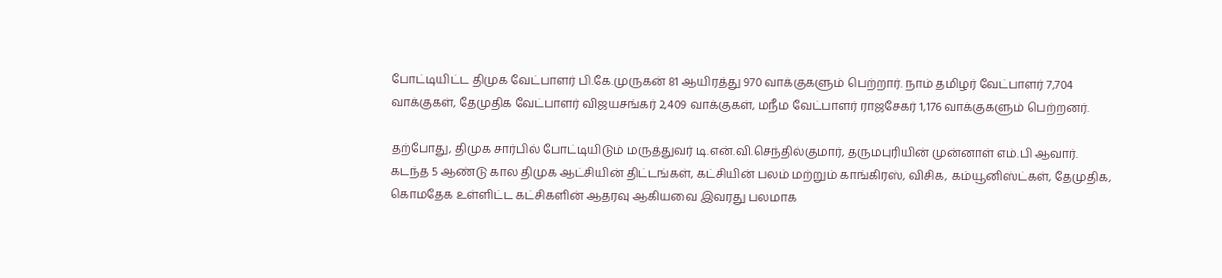போட்டியிட்ட திமுக வேட்பாளர் பி.கே.முருகன் 81 ஆயிரத்து 970 வாக்குகளும் பெற்றார். நாம் தமிழர் வேட்பாளர் 7,704 வாக்குகள், தேமுதிக வேட்பாளர் விஜயசங்கர் 2,409 வாக்குகள், மநீம வேட்பாளர் ராஜசேகர் 1,176 வாக்குகளும் பெற்றனர்.

தற்போது, திமுக சார்பில் போட்டியிடும் மருத்துவர் டி.என்.வி.செந்தில்குமார், தருமபுரியின் முன்னாள் எம்.பி ஆவார். கடந்த 5 ஆண்டு கால திமுக ஆட்சியின் திட்டங்கள், கட்சியின் பலம் மற்றும் காங்கிரஸ், விசிக, கம்யூனிஸ்ட்கள், தேமுதிக, கொமதேக உள்ளிட்ட கட்சிகளின் ஆதரவு ஆகியவை இவரது பலமாக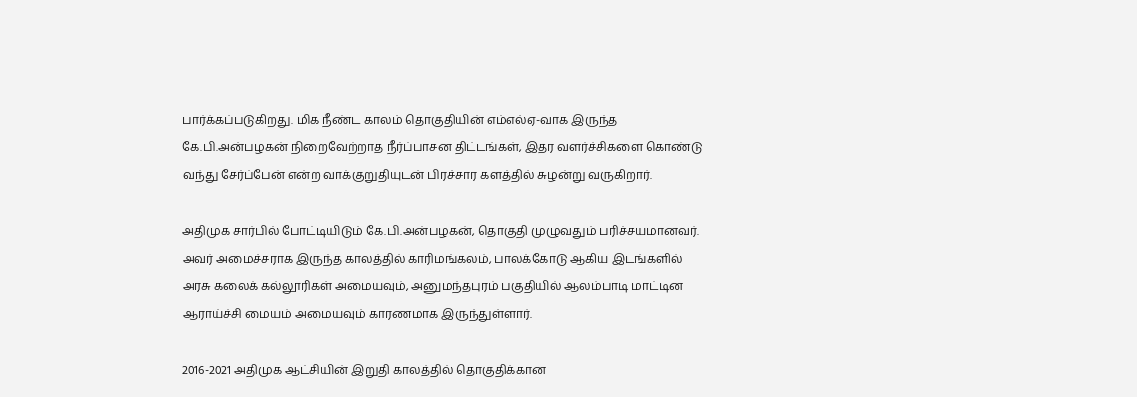பார்க்கப்படுகிறது. மிக நீண்ட காலம் தொகுதியின் எம்எல்ஏ-வாக இருந்த கே.பி.அன்பழகன் நிறைவேற்றாத நீர்ப்பாசன திட்டங்கள், இதர வளர்ச்சிகளை கொண்டு வந்து சேர்ப்பேன் என்ற வாக்குறுதியுடன் பிரச்சார களத்தில் சுழன்று வருகிறார்.

அதிமுக சார்பில் போட்டியிடும் கே.பி.அன்பழகன், தொகுதி முழுவதும் பரிச்சயமானவர். அவர் அமைச்சராக இருந்த காலத்தில் காரிமங்கலம், பாலக்கோடு ஆகிய இடங்களில் அரசு கலைக் கல்லூரிகள் அமையவும், அனுமந்தபுரம் பகுதியில் ஆலம்பாடி மாட்டின ஆராய்ச்சி மையம் அமையவும் காரணமாக இருந்துள்ளார்.

2016-2021 அதிமுக ஆட்சியின் இறுதி காலத்தில் தொகுதிக்கான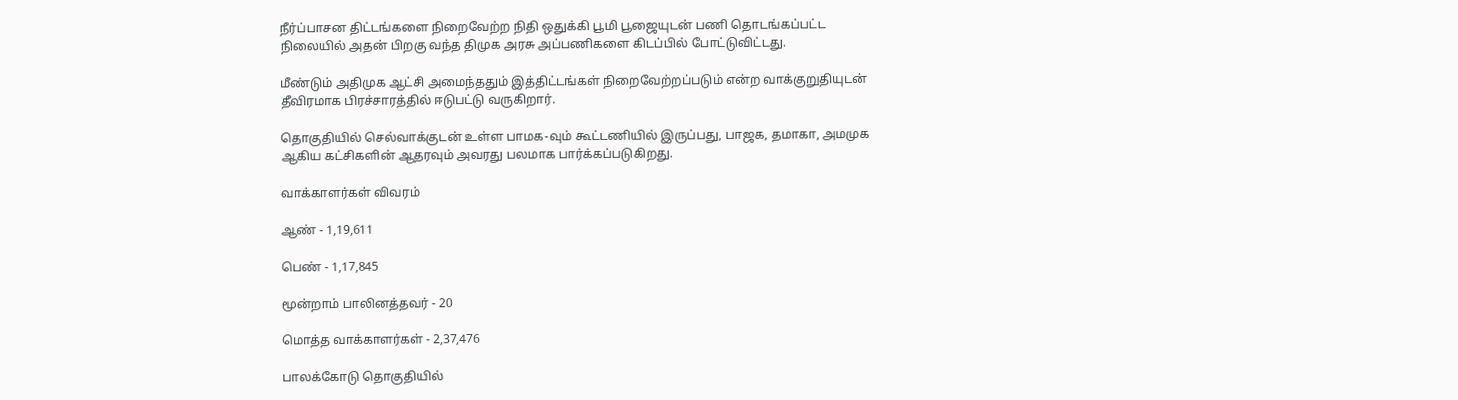நீர்ப்பாசன திட்டங்களை நிறைவேற்ற நிதி ஒதுக்கி பூமி பூஜையுடன் பணி தொடங்கப்பட்ட நிலையில் அதன் பிறகு வந்த திமுக அரசு அப்பணிகளை கிடப்பில் போட்டுவிட்டது.

மீண்டும் அதிமுக ஆட்சி அமைந்ததும் இத்திட்டங்கள் நிறைவேற்றப்படும் என்ற வாக்குறுதியுடன் தீவிரமாக பிரச்சாரத்தில் ஈடுபட்டு வருகிறார்.

தொகுதியில் செல்வாக்குடன் உள்ள பாமக-வும் கூட்டணியில் இருப்பது, பாஜக, தமாகா, அமமுக ஆகிய கட்சிகளின் ஆதரவும் அவரது பலமாக பார்க்கப்படுகிறது.

வாக்காளர்கள் விவரம்

ஆண் - 1,19,611

பெண் - 1,17,845

மூன்றாம் பாலினத்தவர் - 20

மொத்த வாக்காளர்கள் - 2,37,476

பாலக்கோடு தொகுதியில்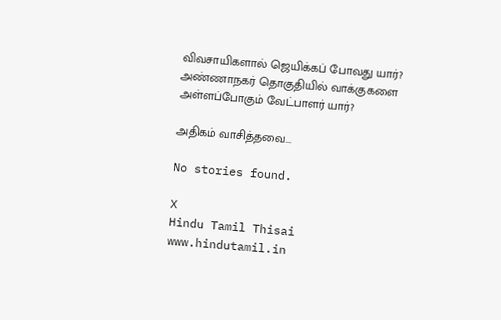விவசாயிகளால் ஜெயிக்கப் போவது யார்?
அண்ணாநகர் தொகுதியில் வாக்குகளை அள்ளப்போகும் வேட்பாளர் யார்?

அதிகம் வாசித்தவை...

No stories found.

X
Hindu Tamil Thisai
www.hindutamil.in